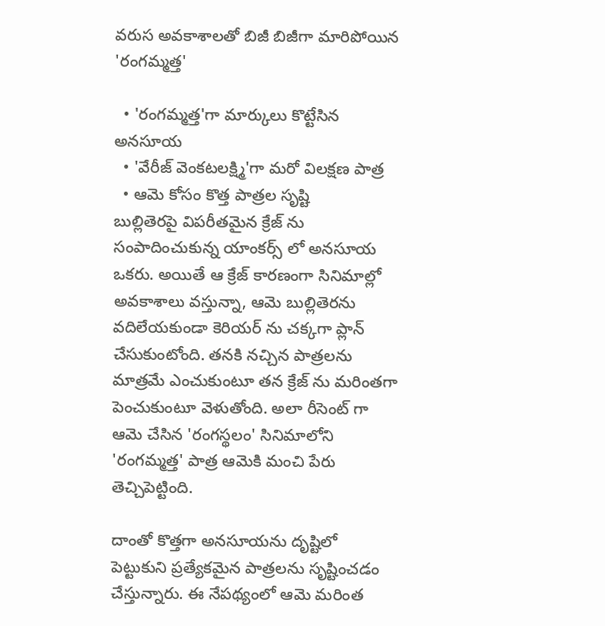వరుస అవకాశాలతో బిజీ బిజీగా మారిపోయిన 'రంగమ్మత్త'

  • 'రంగమ్మత్త'గా మార్కులు కొట్టేసిన అనసూయ
  • 'వేరీజ్ వెంకటలక్ష్మి'గా మరో విలక్షణ పాత్ర
  • ఆమె కోసం కొత్త పాత్రల సృష్టి
బుల్లితెరపై విపరీతమైన క్రేజ్ ను సంపాదించుకున్న యాంకర్స్ లో అనసూయ ఒకరు. అయితే ఆ క్రేజ్ కారణంగా సినిమాల్లో అవకాశాలు వస్తున్నా, ఆమె బుల్లితెరను వదిలేయకుండా కెరియర్ ను చక్కగా ప్లాన్ చేసుకుంటోంది. తనకి నచ్చిన పాత్రలను మాత్రమే ఎంచుకుంటూ తన క్రేజ్ ను మరింతగా పెంచుకుంటూ వెళుతోంది. అలా రీసెంట్ గా ఆమె చేసిన 'రంగస్థలం' సినిమాలోని 'రంగమ్మత్త' పాత్ర ఆమెకి మంచి పేరు తెచ్చిపెట్టింది.

దాంతో కొత్తగా అనసూయను దృష్టిలో పెట్టుకుని ప్రత్యేకమైన పాత్రలను సృష్టించడం చేస్తున్నారు. ఈ నేపథ్యంలో ఆమె మరింత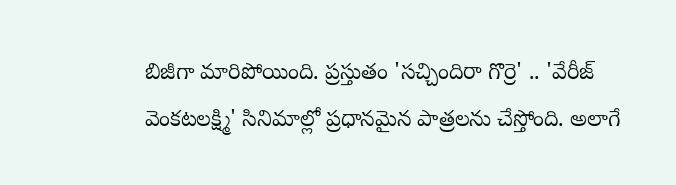బిజీగా మారిపోయింది. ప్రస్తుతం 'సచ్చిందిరా గొర్రె' .. 'వేరీజ్ వెంకటలక్ష్మి' సినిమాల్లో ప్రధానమైన పాత్రలను చేస్తోంది. అలాగే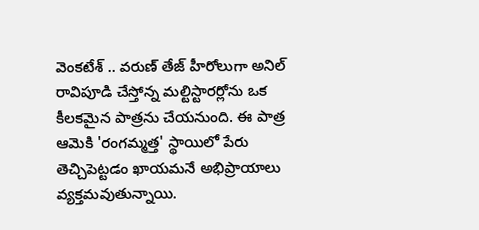వెంకటేశ్ .. వరుణ్ తేజ్ హీరోలుగా అనిల్ రావిపూడి చేస్తోన్న మల్టిస్టారర్లోను ఒక కీలకమైన పాత్రను చేయనుంది. ఈ పాత్ర ఆమెకి 'రంగమ్మత్త' స్థాయిలో పేరు తెచ్చిపెట్టడం ఖాయమనే అభిప్రాయాలు వ్యక్తమవుతున్నాయి.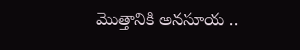మొత్తానికి అనసూయ ..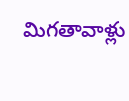మిగతావాళ్లు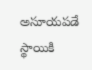అసూయపడే స్థాయికి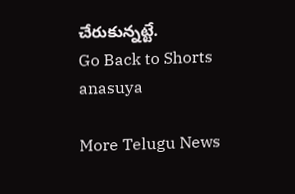చేరుకున్నట్టే.
Go Back to Shorts
anasuya

More Telugu News